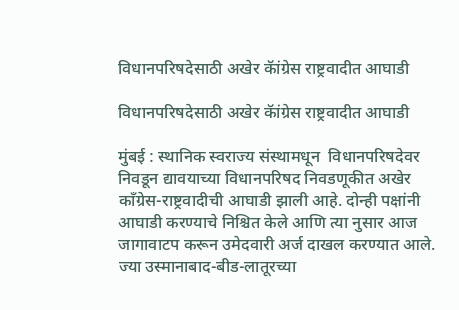विधानपरिषदेसाठी अखेर कॅांग्रेस राष्ट्रवादीत आघाडी

विधानपरिषदेसाठी अखेर कॅांग्रेस राष्ट्रवादीत आघाडी

मुंबई : स्थानिक स्वराज्य संस्थामधून  विधानपरिषदेवर निवडून द्यावयाच्या विधानपरिषद निवडणूकीत अखेर काँग्रेस-राष्ट्रवादीची आघाडी झाली आहे. दोन्ही पक्षांनी आघाडी करण्याचे निश्चित केले आणि त्या नुसार आज जागावाटप करून उमेदवारी अर्ज दाखल करण्यात आले. ज्या उस्मानाबाद-बीड-लातूरच्या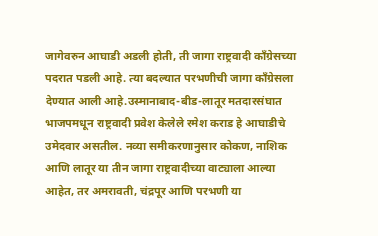जागेवरुन आघाडी अडली होती, ती जागा राष्ट्रवादी काँग्रेसच्या पदरात पडली आहे. त्या बदल्यात परभणीची जागा काँग्रेसला देण्यात आली आहे.उस्मानाबाद-बीड-लातूर मतदारसंघात भाजपमधून राष्ट्रवादी प्रवेश केलेले रमेश कराड हे आघाडीचे उमेदवार असतील. नव्या समीकरणानुसार कोकण, नाशिक आणि लातूर या तीन जागा राष्ट्रवादीच्या वाट्याला आल्या आहेत, तर अमरावती, चंद्रपूर आणि परभणी या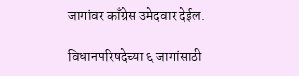जागांवर काँग्रेस उमेदवार देईल.

विधानपरिषदेच्या ६ जागांसाठी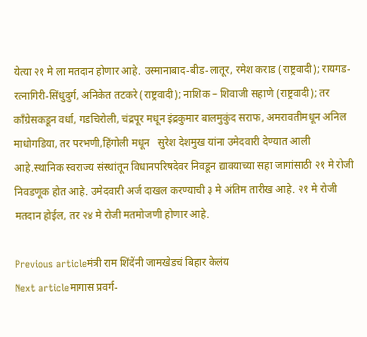येत्या २१ मे ला मतदान होणार आहे. उस्मानाबाद-बीड-लातूर, रमेश कराड (राष्ट्रवादी); रायगड-रत्नागिरी-सिंधुदुर्ग, अनिकेत तटकरे (राष्ट्रवादी); नाशिक – शिवाजी सहाणे (राष्ट्रवादी); तर कॉंग्रेसकडून वर्धा, गडचिरोली, चंद्रपूर मधून इंद्रकुमार बालमुकुंद सराफ, अमरावतीमधून अनिल माधोगडिया, तर परभणी,हिंगोली मधून   सुरेश देशमुख यांना उमेदवारी देण्यात आली आहे.स्थानिक स्वराज्य संस्थांतून विधानपरिषदेवर निवडून द्यावयाच्या सहा जागांसाठी २१ मे रोजी निवडणूक होत आहे. उमेदवारी अर्ज दाखल करण्याची ३ मे अंतिम तारीख आहे. २१ मे रोजी मतदान होईल, तर २४ मे रोजी मतमोजणी होणार आहे.

Previous articleमंत्री राम शिंदेंनी जामखेडचं बिहार केलंय
Next articleमागास प्रवर्ग-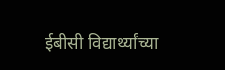ईबीसी विद्यार्थ्यांच्या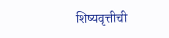शिष्यवृत्तीची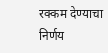रक्कम देण्याचा निर्णय